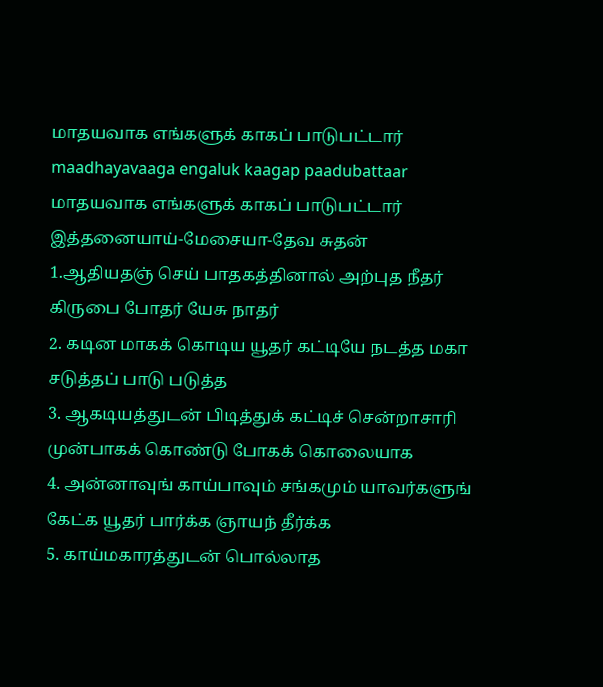மாதயவாக எங்களுக் காகப் பாடுபட்டார்
maadhayavaaga engaluk kaagap paadubattaar
மாதயவாக எங்களுக் காகப் பாடுபட்டார் இத்தனையாய்-மேசையா-தேவ சுதன்
1.ஆதியதஞ் செய் பாதகத்தினால் அற்புத நீதர் கிருபை போதர் யேசு நாதர்
2. கடின மாகக் கொடிய யூதர் கட்டியே நடத்த மகா சடுத்தப் பாடு படுத்த
3. ஆகடியத்துடன் பிடித்துக் கட்டிச் சென்றாசாரி முன்பாகக் கொண்டு போகக் கொலையாக
4. அன்னாவுங் காய்பாவும் சங்கமும் யாவர்களுங் கேட்க யூதர் பார்க்க ஞாயந் தீர்க்க
5. காய்மகாரத்துடன் பொல்லாத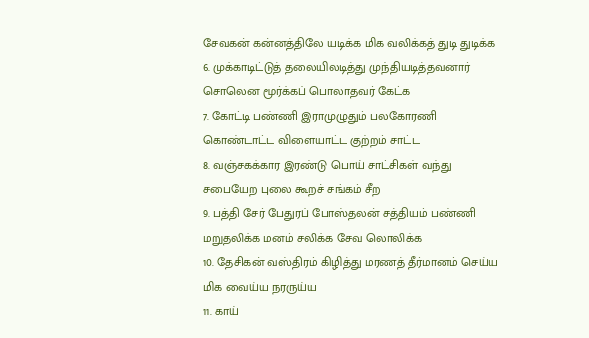சேவகன் கன்னத்திலே யடிக்க மிக வலிக்கத் துடி துடிக்க
6. முக்காடிட்டுத் தலையிலடித்து முந்தியடித்தவனார் சொலென மூர்க்கப் பொலாதவர் கேட்க
7. கோட்டி பண்ணி இராமுழுதும் பலகோரணி கொண்டாட்ட விளையாட்ட குற்றம் சாட்ட
8. வஞ்சகக்கார இரண்டு பொய் சாட்சிகள் வந்து சபையேற புலை கூறச் சங்கம் சீற
9. பத்தி சேர் பேதுரப் போஸ்தலன் சத்தியம் பண்ணி மறுதலிக்க மனம் சலிக்க சேவ லொலிக்க
10. தேசிகன் வஸ்திரம் கிழித்து மரணத் தீர்மானம் செய்ய மிக வைய்ய நரருய்ய
11. காய்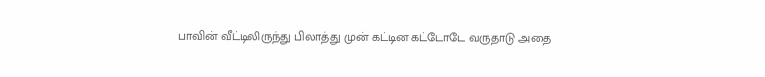பாவின் வீட்டிலிருந்து பிலாத்து முன் கட்டின கட்டோடே வருதாடு அதை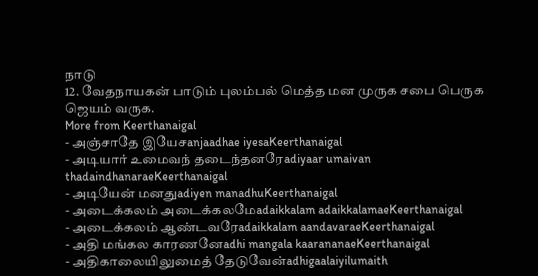நாடு
12. வேதநாயகன் பாடும் புலம்பல் மெத்த மன முருக சபை பெருக ஜெயம் வருக.
More from Keerthanaigal
- அஞ்சாதே இயேசanjaadhae iyesaKeerthanaigal
- அடியார் உமைவந் தடைந்தனரேadiyaar umaivan thadaindhanaraeKeerthanaigal
- அடியேன் மனதுadiyen manadhuKeerthanaigal
- அடைக்கலம் அடைக்கலமேadaikkalam adaikkalamaeKeerthanaigal
- அடைக்கலம் ஆண்டவரேadaikkalam aandavaraeKeerthanaigal
- அதி மங்கல காரணனேadhi mangala kaarananaeKeerthanaigal
- அதிகாலையிலுமைத் தேடுவேன்adhigaalaiyilumaith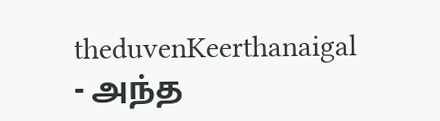theduvenKeerthanaigal
- அந்த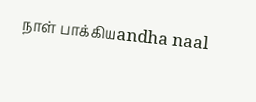நாள் பாக்கியandha naal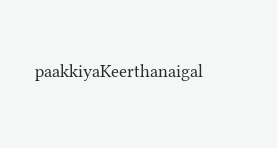paakkiyaKeerthanaigal